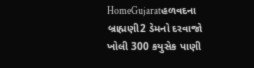HomeGujaratહળવદના બ્રાહ્મણી2 ડેમનો દરવાજો ખોલી 300 કયુસેક પાણી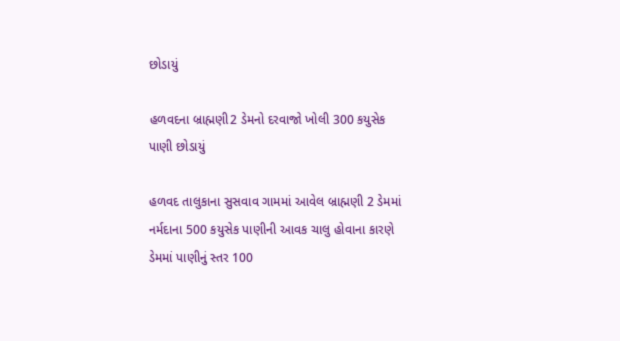છોડાયું

હળવદના બ્રાહ્મણી2 ડેમનો દરવાજો ખોલી 300 કયુસેક પાણી છોડાયું

હળવદ તાલુકાના સુસવાવ ગામમાં આવેલ બ્રાહ્મણી 2 ડેમમાં નર્મદાના 500 કયુસેક પાણીની આવક ચાલુ હોવાના કારણે ડેમમાં પાણીનું સ્તર 100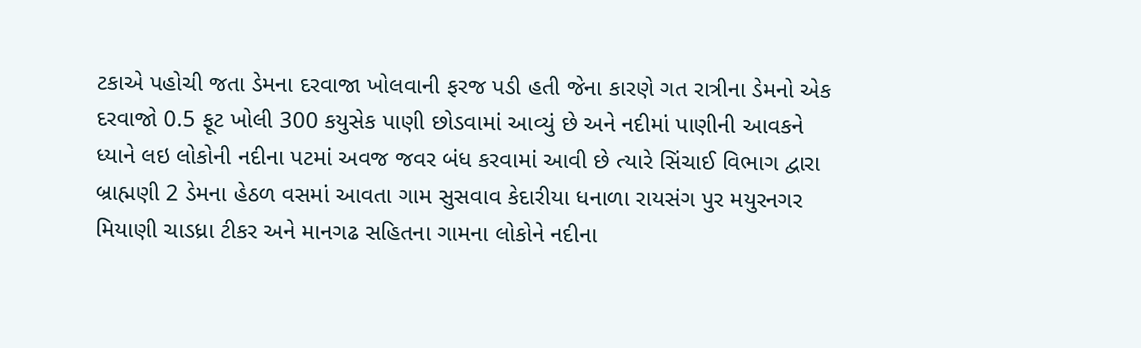ટકાએ પહોચી જતા ડેમના દરવાજા ખોલવાની ફરજ પડી હતી જેના કારણે ગત રાત્રીના ડેમનો એક દરવાજો 0.5 ફૂટ ખોલી 300 કયુસેક પાણી છોડવામાં આવ્યું છે અને નદીમાં પાણીની આવકને ધ્યાને લઇ લોકોની નદીના પટમાં અવજ જવર બંધ કરવામાં આવી છે ત્યારે સિંચાઈ વિભાગ દ્વારા બ્રાહ્મણી 2 ડેમના હેઠળ વસમાં આવતા ગામ સુસવાવ કેદારીયા ધનાળા રાયસંગ પુર મયુરનગર મિયાણી ચાડધ્રા ટીકર અને માનગઢ સહિતના ગામના લોકોને નદીના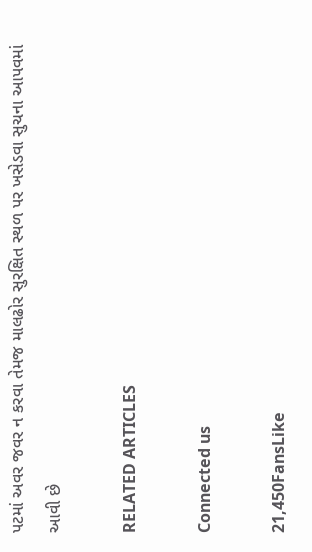પટમાં અવર જવર ન કરવા તેમજ માલઢોર સુરક્ષિત સ્થળ પર ખસેડવા સુચના આપવમાં આવી છે

RELATED ARTICLES

Connected us

21,450FansLike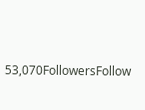53,070FollowersFollow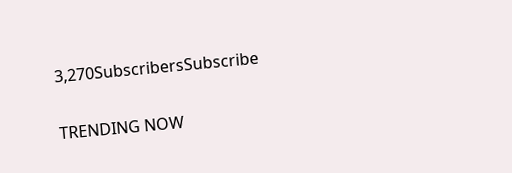3,270SubscribersSubscribe

TRENDING NOW